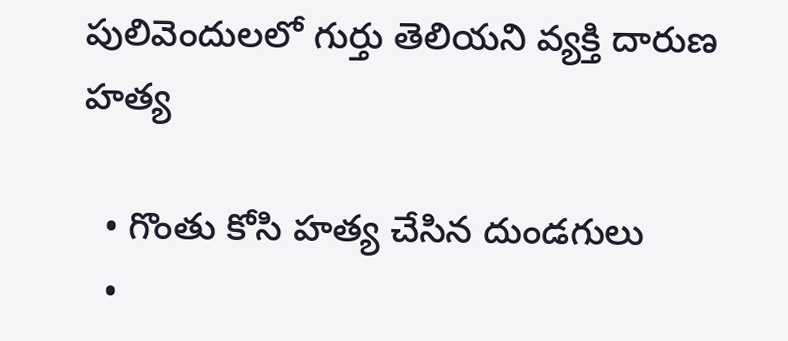పులివెందులలో గుర్తు తెలియని వ్యక్తి దారుణ హత్య

  • గొంతు కోసి హత్య చేసిన దుండగులు
  •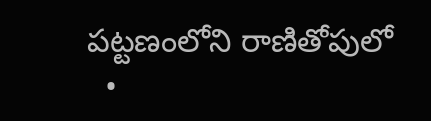పట్టణంలోని రాణితోపులో
  •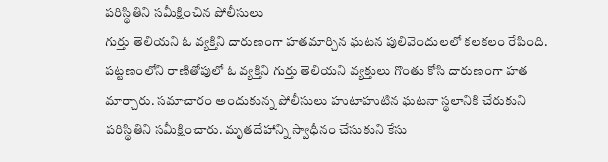పరిస్థితిని సమీక్షించిన పోలీసులు
గుర్తు తెలియని ఓ వ్యక్తిని దారుణంగా హతమార్చిన ఘటన పులివెందులలో కలకలం రేపింది. పట్టణంలోని రాణితోపులో ఓ వ్యక్తిని గుర్తు తెలియని వ్యక్తులు గొంతు కోసి దారుణంగా హత మార్చారు. సమాచారం అందుకున్న పోలీసులు హుటాహుటిన ఘటనా స్థలానికి చేరుకుని పరిస్థితిని సమీక్షించారు. మృతదేహాన్ని స్వాధీనం చేసుకుని కేసు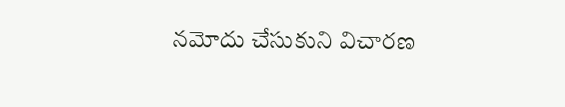నమోదు చేసుకుని విచారణ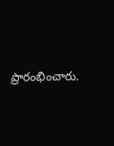ప్రారంభించారు.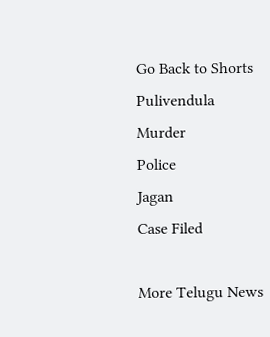Go Back to Shorts
Pulivendula
Murder
Police
Jagan
Case Filed

More Telugu News